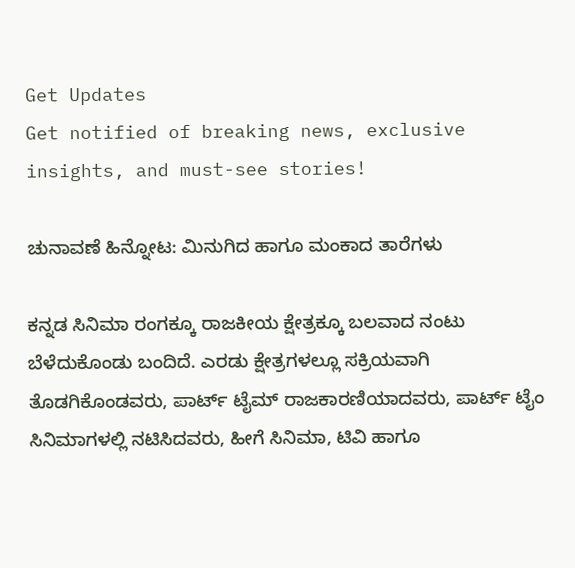Get Updates
Get notified of breaking news, exclusive insights, and must-see stories!

ಚುನಾವಣೆ ಹಿನ್ನೋಟ: ಮಿನುಗಿದ ಹಾಗೂ ಮಂಕಾದ ತಾರೆಗಳು

ಕನ್ನಡ ಸಿನಿಮಾ ರಂಗಕ್ಕೂ ರಾಜಕೀಯ ಕ್ಷೇತ್ರಕ್ಕೂ ಬಲವಾದ ನಂಟು ಬೆಳೆದುಕೊಂಡು ಬಂದಿದೆ. ಎರಡು ಕ್ಷೇತ್ರಗಳಲ್ಲೂ ಸಕ್ರಿಯವಾಗಿ ತೊಡಗಿಕೊಂಡವರು, ಪಾರ್ಟ್ ಟೈಮ್ ರಾಜಕಾರಣಿಯಾದವರು, ಪಾರ್ಟ್ ಟೈಂ ಸಿನಿಮಾಗಳಲ್ಲಿ ನಟಿಸಿದವರು, ಹೀಗೆ ಸಿನಿಮಾ, ಟಿವಿ ಹಾಗೂ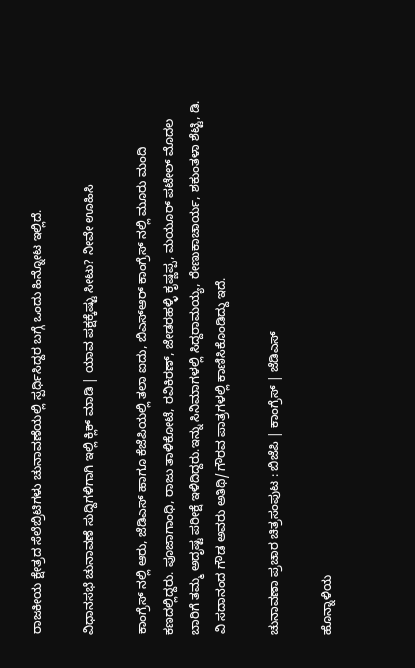ರಾಜಕೀಯ ಕ್ಷೇತ್ರದ ಸೆಲೆಬ್ರಿಟಿಗಳು ಚುನಾವಣೆಯಲ್ಲಿ ಸ್ಪರ್ಧಿಸಿದ್ದರ ಬಗ್ಗೆ ಒಂದು ಹಿನ್ನೋಟ ಇಲ್ಲಿದೆ.

ವಿಧಾನಸಭೆ ಚುನಾವಣೆ ಸುದ್ದಿಗಳಿಗಾಗಿ ಇಲ್ಲಿ ಕ್ಲಿಕ್ ಮಾಡಿ | ಯಾವ ಪಕ್ಷಕ್ಕೆಷ್ಟು ಸೀಟು? ನೀವೇ ಊಹಿಸಿ

ಕಾಂಗ್ರೆಸ್ ನಲ್ಲಿ ಆರು, ಜೆಡಿಎಸ್ ಹಾಗೂ ಕೆಜೆಪಿಯಲ್ಲಿ ತಲಾ ಐದು, ಬಿಎಸ್ಆರ್ ಕಾಂಗ್ರೆಸ್ ನಲ್ಲಿ ಮೂರು ಮಂದಿ ಕಣದಲ್ಲಿದ್ದರು. ಪೂಜಾಗಾಂಧಿ, ರಾಜು ತಾಳಿಕೋಟೆ, ರವಿಕಿರಣ್, ಜೇಡರಹಳ್ಳಿ ಕೃಷ್ಣಪ್ಪ, ಮಯೂರ್ ಪಟೇಲ್ ಮೊದಲ ಬಾರಿಗೆ ತಮ್ಮ ಅದೃಷ್ಟ ಪರೀಕ್ಷೆ ಇಳಿದಿದ್ದರು.ಇನ್ನು ಸಿನಿಮಾಗಳಲ್ಲಿ ಸಿದ್ದರಾಮಯ್ಯ, ರೇಣುಕಾಚಾರ್ಯ, ಶಕುಂತಳಾ ಶೆಟ್ಟಿ, ಡಿ. ವಿ ಸದಾನಂದ ಗೌಡ ಅವರು ಅತಿಥಿ/ಗೌರವ ಪಾತ್ರಗಳಲ್ಲಿ ಕಾಣಿಸಿಕೊಂಡಿದ್ದು ಇದೆ.

ಚುನಾವಣಾ ಪ್ರಚಾರ ಚಿತ್ರಸಂಪುಟ : ಬಿಜೆಪಿ | ಕಾಂಗ್ರೆಸ್ | ಜೆಡಿಎಸ್

ಹೊನ್ನಾಳಿಯ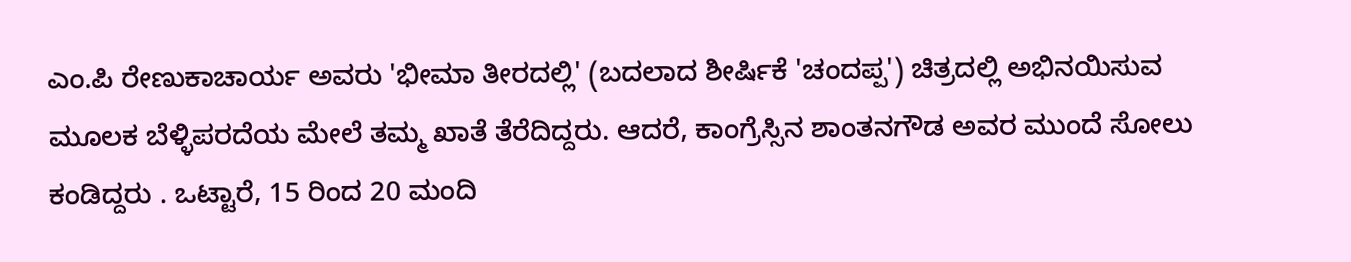ಎಂ.ಪಿ ರೇಣುಕಾಚಾರ್ಯ ಅವರು 'ಭೀಮಾ ತೀರದಲ್ಲಿ' (ಬದಲಾದ ಶೀರ್ಷಿಕೆ 'ಚಂದಪ್ಪ') ಚಿತ್ರದಲ್ಲಿ ಅಭಿನಯಿಸುವ ಮೂಲಕ ಬೆಳ್ಳಿಪರದೆಯ ಮೇಲೆ ತಮ್ಮ ಖಾತೆ ತೆರೆದಿದ್ದರು. ಆದರೆ, ಕಾಂಗ್ರೆಸ್ಸಿನ ಶಾಂತನಗೌಡ ಅವರ ಮುಂದೆ ಸೋಲು ಕಂಡಿದ್ದರು . ಒಟ್ಟಾರೆ, 15 ರಿಂದ 20 ಮಂದಿ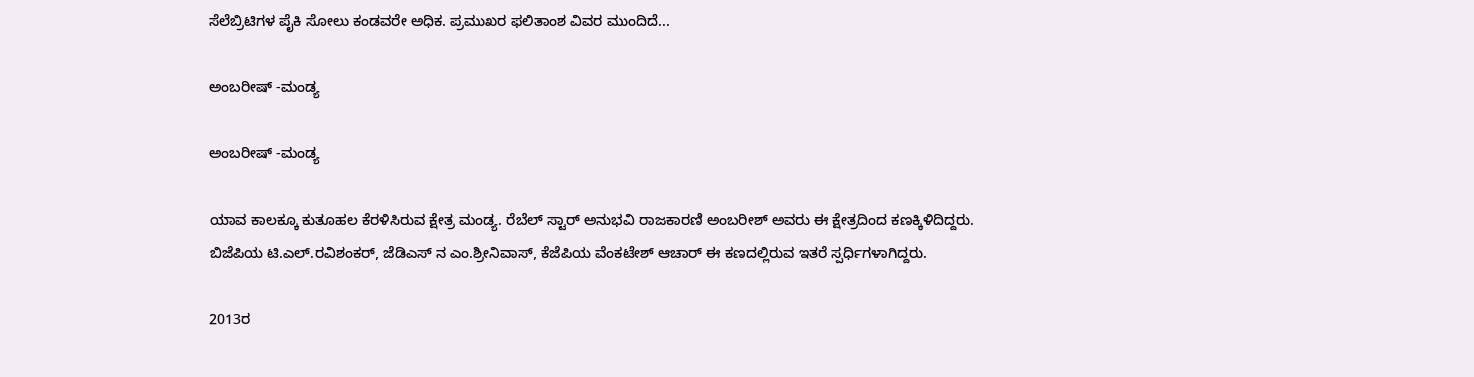ಸೆಲೆಬ್ರಿಟಿಗಳ ಪೈಕಿ ಸೋಲು ಕಂಡವರೇ ಅಧಿಕ. ಪ್ರಮುಖರ ಫಲಿತಾಂಶ ವಿವರ ಮುಂದಿದೆ...

ಅಂಬರೀಷ್ -ಮಂಡ್ಯ

ಅಂಬರೀಷ್ -ಮಂಡ್ಯ

ಯಾವ ಕಾಲಕ್ಕೂ ಕುತೂಹಲ ಕೆರಳಿಸಿರುವ ಕ್ಷೇತ್ರ ಮಂಡ್ಯ. ರೆಬೆಲ್ ಸ್ಟಾರ್ ಅನುಭವಿ ರಾಜಕಾರಣಿ ಅಂಬರೀಶ್ ಅವರು ಈ ಕ್ಷೇತ್ರದಿಂದ ಕಣಕ್ಕಿಳಿದಿದ್ದರು. ಬಿಜೆಪಿಯ ಟಿ.ಎಲ್.ರವಿಶಂಕರ್, ಜೆಡಿಎಸ್ ನ ಎಂ.ಶ್ರೀನಿವಾಸ್, ಕೆಜೆಪಿಯ ವೆಂಕಟೇಶ್ ಆಚಾರ್ ಈ ಕಣದಲ್ಲಿರುವ ಇತರೆ ಸ್ಪರ್ಧಿಗಳಾಗಿದ್ದರು.

2013ರ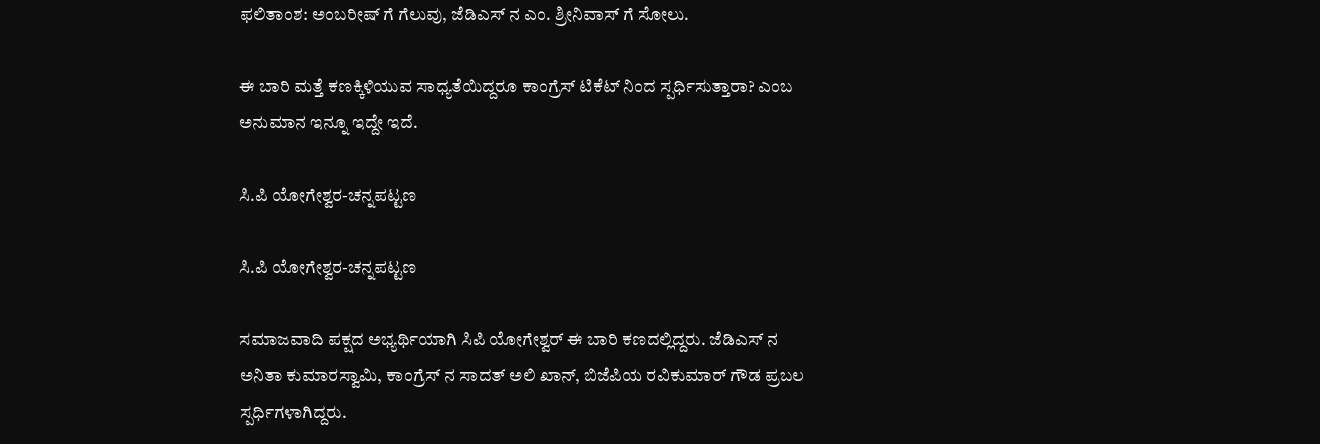ಫಲಿತಾಂಶ: ಅಂಬರೀಷ್ ಗೆ ಗೆಲುವು, ಜೆಡಿಎಸ್ ನ ಎಂ. ಶ್ರೀನಿವಾಸ್ ಗೆ ಸೋಲು.

ಈ ಬಾರಿ ಮತ್ತೆ ಕಣಕ್ಕಿಳಿಯುವ ಸಾಧ್ಯತೆಯಿದ್ದರೂ ಕಾಂಗ್ರೆಸ್ ಟಿಕೆಟ್ ನಿಂದ ಸ್ಪರ್ಧಿಸುತ್ತಾರಾ? ಎಂಬ ಅನುಮಾನ ಇನ್ನೂ ಇದ್ದೇ ಇದೆ.

ಸಿ.ಪಿ ಯೋಗೇಶ್ವರ-ಚನ್ನಪಟ್ಟಣ

ಸಿ.ಪಿ ಯೋಗೇಶ್ವರ-ಚನ್ನಪಟ್ಟಣ

ಸಮಾಜವಾದಿ ಪಕ್ಷದ ಅಭ್ಯರ್ಥಿಯಾಗಿ ಸಿಪಿ ಯೋಗೇಶ್ವರ್ ಈ ಬಾರಿ ಕಣದಲ್ಲಿದ್ದರು. ಜೆಡಿಎಸ್ ನ ಅನಿತಾ ಕುಮಾರಸ್ವಾಮಿ, ಕಾಂಗ್ರೆಸ್ ನ ಸಾದತ್ ಅಲಿ ಖಾನ್, ಬಿಜೆಪಿಯ ರವಿಕುಮಾರ್ ಗೌಡ ಪ್ರಬಲ ಸ್ಪರ್ಧಿಗಳಾಗಿದ್ದರು.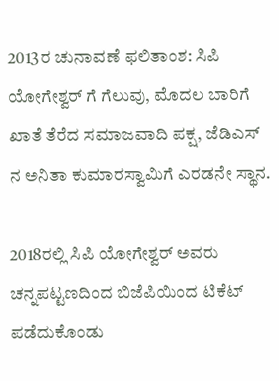2013ರ ಚುನಾವಣೆ ಫಲಿತಾಂಶ: ಸಿಪಿ ಯೋಗೇಶ್ವರ್ ಗೆ ಗೆಲುವು, ಮೊದಲ ಬಾರಿಗೆ ಖಾತೆ ತೆರೆದ ಸಮಾಜವಾದಿ ಪಕ್ಷ, ಜೆಡಿಎಸ್ ನ ಅನಿತಾ ಕುಮಾರಸ್ವಾಮಿಗೆ ಎರಡನೇ ಸ್ಥಾನ.

2018ರಲ್ಲಿ ಸಿಪಿ ಯೋಗೇಶ್ವರ್ ಅವರು ಚನ್ನಪಟ್ಟಣದಿಂದ ಬಿಜೆಪಿಯಿಂದ ಟಿಕೆಟ್ ಪಡೆದುಕೊಂಡು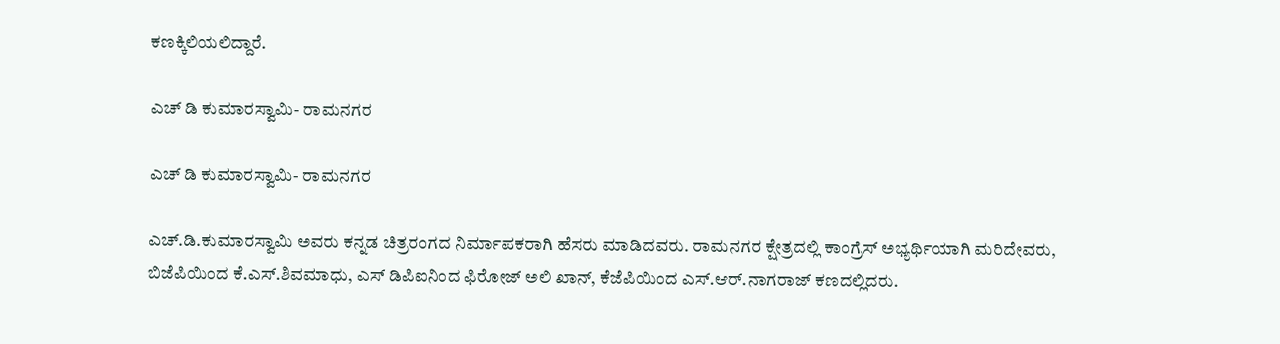ಕಣಕ್ಕಿಲಿಯಲಿದ್ದಾರೆ.

ಎಚ್ ಡಿ ಕುಮಾರಸ್ವಾಮಿ- ರಾಮನಗರ

ಎಚ್ ಡಿ ಕುಮಾರಸ್ವಾಮಿ- ರಾಮನಗರ

ಎಚ್.ಡಿ.ಕುಮಾರಸ್ವಾಮಿ ಅವರು ಕನ್ನಡ ಚಿತ್ರರಂಗದ ನಿರ್ಮಾಪಕರಾಗಿ ಹೆಸರು ಮಾಡಿದವರು. ರಾಮನಗರ ಕ್ಷೇತ್ರದಲ್ಲಿ ಕಾಂಗ್ರೆಸ್ ಅಭ್ಯರ್ಥಿಯಾಗಿ ಮರಿದೇವರು, ಬಿಜೆಪಿಯಿಂದ ಕೆ.ಎಸ್.ಶಿವಮಾಧು, ಎಸ್ ಡಿಪಿಐನಿಂದ ಫಿರೋಜ್ ಅಲಿ ಖಾನ್, ಕೆಜೆಪಿಯಿಂದ ಎಸ್.ಆರ್.ನಾಗರಾಜ್ ಕಣದಲ್ಲಿದರು.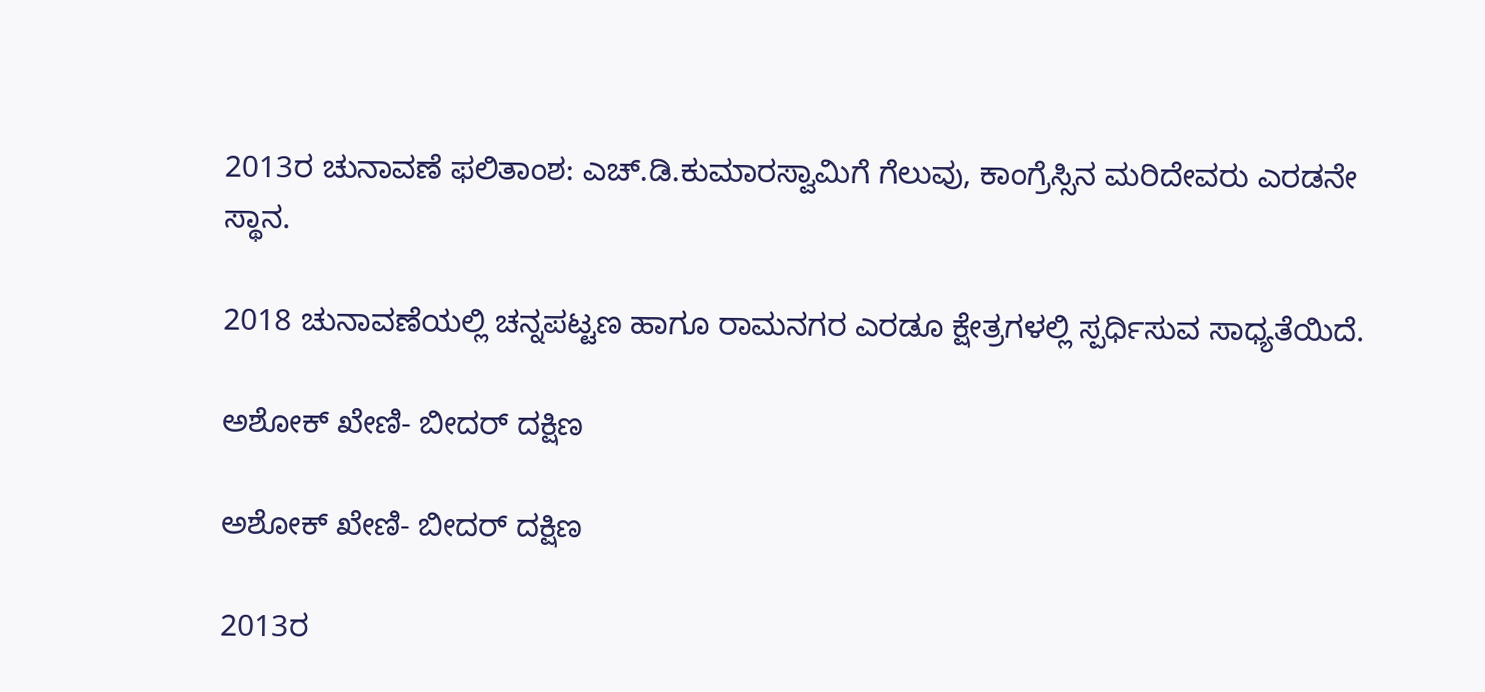2013ರ ಚುನಾವಣೆ ಫಲಿತಾಂಶ: ಎಚ್.ಡಿ.ಕುಮಾರಸ್ವಾಮಿಗೆ ಗೆಲುವು, ಕಾಂಗ್ರೆಸ್ಸಿನ ಮರಿದೇವರು ಎರಡನೇ ಸ್ಥಾನ.

2018 ಚುನಾವಣೆಯಲ್ಲಿ ಚನ್ನಪಟ್ಟಣ ಹಾಗೂ ರಾಮನಗರ ಎರಡೂ ಕ್ಷೇತ್ರಗಳಲ್ಲಿ ಸ್ಪರ್ಧಿಸುವ ಸಾಧ್ಯತೆಯಿದೆ.

ಅಶೋಕ್ ಖೇಣಿ- ಬೀದರ್ ದಕ್ಷಿಣ

ಅಶೋಕ್ ಖೇಣಿ- ಬೀದರ್ ದಕ್ಷಿಣ

2013ರ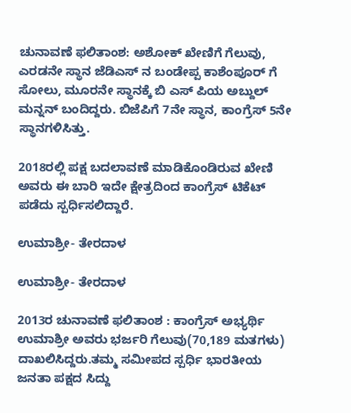ಚುನಾವಣೆ ಫಲಿತಾಂಶ: ಅಶೋಕ್ ಖೇಣಿಗೆ ಗೆಲುವು, ಎರಡನೇ ಸ್ಥಾನ ಜೆಡಿಎಸ್ ನ ಬಂಡೇಪ್ಪ ಕಾಶೆಂಪೂರ್ ಗೆ ಸೋಲು, ಮೂರನೇ ಸ್ಥಾನಕ್ಕೆ ಬಿ ಎಸ್ ಪಿಯ ಅಬ್ದುಲ್ ಮನ್ನನ್ ಬಂದಿದ್ದರು. ಬಿಜೆಪಿಗೆ 7ನೇ ಸ್ಥಾನ, ಕಾಂಗ್ರೆಸ್ 5ನೇ ಸ್ಥಾನಗಳಿಸಿತ್ತು.

2018ರಲ್ಲಿ ಪಕ್ಷ ಬದಲಾವಣೆ ಮಾಡಿಕೊಂಡಿರುವ ಖೇಣಿ ಅವರು ಈ ಬಾರಿ ಇದೇ ಕ್ಷೇತ್ರದಿಂದ ಕಾಂಗ್ರೆಸ್ ಟಿಕೆಟ್ ಪಡೆದು ಸ್ಪರ್ಧಿಸಲಿದ್ದಾರೆ.

ಉಮಾಶ್ರೀ- ತೇರದಾಳ

ಉಮಾಶ್ರೀ- ತೇರದಾಳ

2013ರ ಚುನಾವಣೆ ಫಲಿತಾಂಶ : ಕಾಂಗ್ರೆಸ್ ಅಭ್ಯರ್ಥಿ ಉಮಾಶ್ರೀ ಅವರು ಭರ್ಜರಿ ಗೆಲುವು(70,189 ಮತಗಳು) ದಾಖಲಿಸಿದ್ದರು.ತಮ್ಮ ಸಮೀಪದ ಸ್ಪರ್ಧಿ ಭಾರತೀಯ ಜನತಾ ಪಕ್ಷದ ಸಿದ್ದು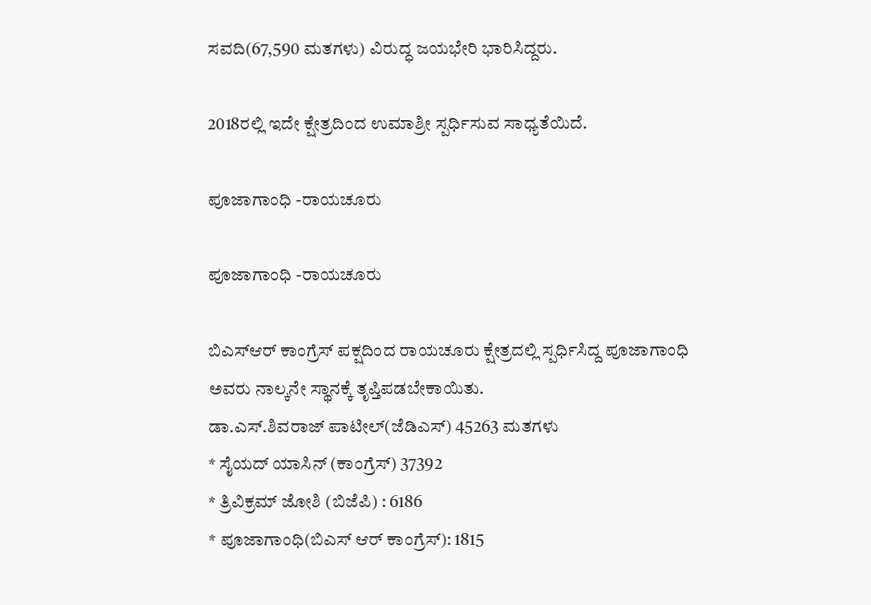ಸವದಿ(67,590 ಮತಗಳು) ವಿರುದ್ಧ ಜಯಭೇರಿ ಭಾರಿಸಿದ್ದರು.

2018ರಲ್ಲಿ ಇದೇ ಕ್ಷೇತ್ರದಿಂದ ಉಮಾಶ್ರೀ ಸ್ಪರ್ಧಿಸುವ ಸಾಧ್ಯತೆಯಿದೆ.

ಪೂಜಾಗಾಂಧಿ -ರಾಯಚೂರು

ಪೂಜಾಗಾಂಧಿ -ರಾಯಚೂರು

ಬಿಎಸ್ಆರ್ ಕಾಂಗ್ರೆಸ್ ಪಕ್ಷದಿಂದ ರಾಯಚೂರು ಕ್ಷೇತ್ರದಲ್ಲಿ ಸ್ಪರ್ಧಿಸಿದ್ದ ಪೂಜಾಗಾಂಧಿ ಅವರು ನಾಲ್ಕನೇ ಸ್ಥಾನಕ್ಕೆ ತೃಪ್ತಿಪಡಬೇಕಾಯಿತು.
ಡಾ.ಎಸ್.ಶಿವರಾಜ್ ಪಾಟೀಲ್(ಜೆಡಿಎಸ್) 45263 ಮತಗಳು
* ಸೈಯದ್ ಯಾಸಿನ್ (ಕಾಂಗ್ರೆಸ್) 37392
* ತ್ರಿವಿಕ್ರಮ್ ಜೋಶಿ (ಬಿಜೆಪಿ) : 6186
* ಪೂಜಾಗಾಂಧಿ(ಬಿಎಸ್ ಆರ್ ಕಾಂಗ್ರೆಸ್): 1815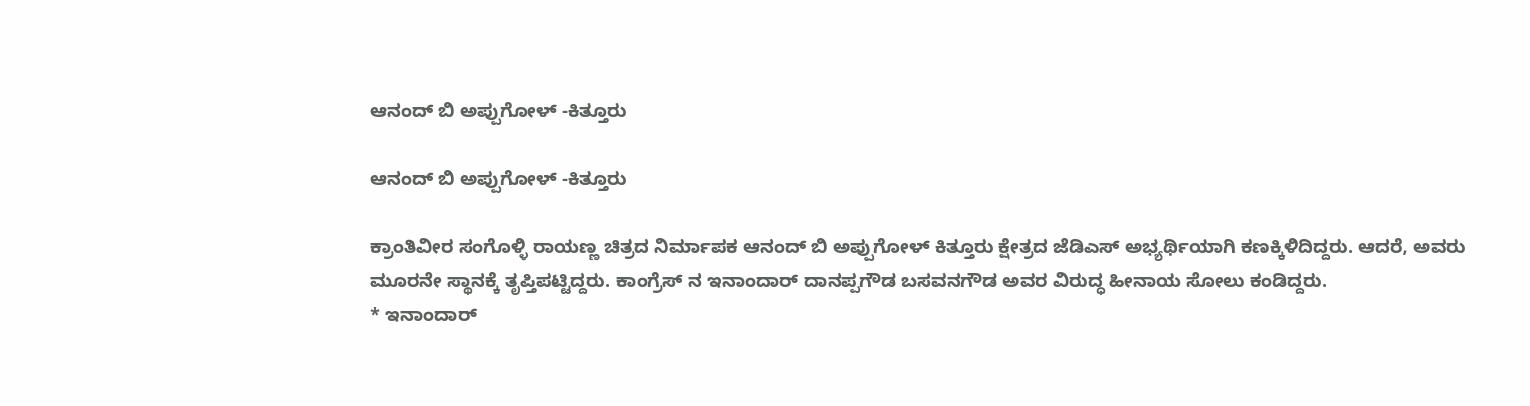ಆನಂದ್ ಬಿ ಅಪ್ಪುಗೋಳ್ -ಕಿತ್ತೂರು

ಆನಂದ್ ಬಿ ಅಪ್ಪುಗೋಳ್ -ಕಿತ್ತೂರು

ಕ್ರಾಂತಿವೀರ ಸಂಗೊಳ್ಳಿ ರಾಯಣ್ಣ ಚಿತ್ರದ ನಿರ್ಮಾಪಕ ಆನಂದ್ ಬಿ ಅಪ್ಪುಗೋಳ್ ಕಿತ್ತೂರು ಕ್ಷೇತ್ರದ ಜೆಡಿಎಸ್ ಅಭ್ಯರ್ಥಿಯಾಗಿ ಕಣಕ್ಕಿಳಿದಿದ್ದರು. ಆದರೆ, ಅವರು ಮೂರನೇ ಸ್ಥಾನಕ್ಕೆ ತೃಪ್ತಿಪಟ್ಟಿದ್ದರು. ಕಾಂಗ್ರೆಸ್ ನ ಇನಾಂದಾರ್ ದಾನಪ್ಪಗೌಡ ಬಸವನಗೌಡ ಅವರ ವಿರುದ್ಧ ಹೀನಾಯ ಸೋಲು ಕಂಡಿದ್ದರು.
* ಇನಾಂದಾರ್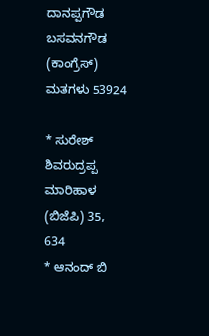ದಾನಪ್ಪಗೌಡ ಬಸವನಗೌಡ (ಕಾಂಗ್ರೆಸ್) ಮತಗಳು 53924

* ಸುರೇಶ್ ಶಿವರುದ್ರಪ್ಪ ಮಾರಿಹಾಳ (ಬಿಜೆಪಿ) 35, 634
* ಆನಂದ್ ಬಿ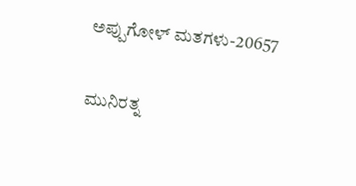ಅಪ್ಪುಗೋಳ್ ಮತಗಳು-20657

ಮುನಿರತ್ನ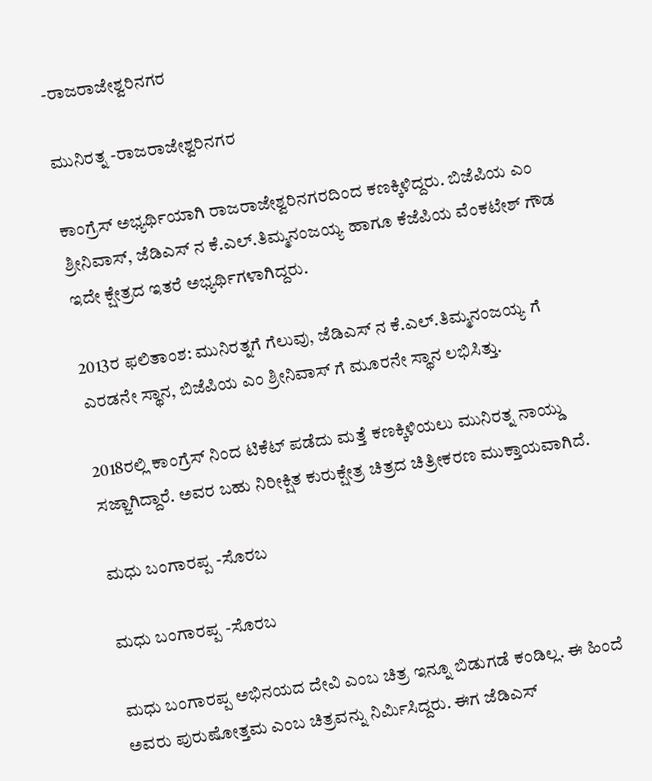-ರಾಜರಾಜೇಶ್ವರಿನಗರ

ಮುನಿರತ್ನ -ರಾಜರಾಜೇಶ್ವರಿನಗರ

ಕಾಂಗ್ರೆಸ್ ಅಭ್ಯರ್ಥಿಯಾಗಿ ರಾಜರಾಜೇಶ್ವರಿನಗರದಿಂದ ಕಣಕ್ಕಿಳಿದ್ದರು. ಬಿಜೆಪಿಯ ಎಂ ಶ್ರೀನಿವಾಸ್, ಜೆಡಿಎಸ್ ನ ಕೆ.ಎಲ್.ತಿಮ್ಮನಂಜಯ್ಯ ಹಾಗೂ ಕೆಜೆಪಿಯ ವೆಂಕಟೇಶ್ ಗೌಡ ಇದೇ ಕ್ಷೇತ್ರದ ಇತರೆ ಅಭ್ಯರ್ಥಿಗಳಾಗಿದ್ದರು.

2013ರ ಫಲಿತಾಂಶ: ಮುನಿರತ್ನಗೆ ಗೆಲುವು, ಜೆಡಿಎಸ್ ನ ಕೆ.ಎಲ್.ತಿಮ್ಮನಂಜಯ್ಯ ಗೆ ಎರಡನೇ ಸ್ಥಾನ, ಬಿಜೆಪಿಯ ಎಂ ಶ್ರೀನಿವಾಸ್ ಗೆ ಮೂರನೇ ಸ್ಥಾನ ಲಭಿಸಿತ್ತು.

2018ರಲ್ಲಿ ಕಾಂಗ್ರೆಸ್ ನಿಂದ ಟಿಕೆಟ್ ಪಡೆದು ಮತ್ತೆ ಕಣಕ್ಕಿಳಿಯಲು ಮುನಿರತ್ನ ನಾಯ್ಡು ಸಜ್ಜಾಗಿದ್ದಾರೆ. ಅವರ ಬಹು ನಿರೀಕ್ಷಿತ ಕುರುಕ್ಷೇತ್ರ ಚಿತ್ರದ ಚಿತ್ರೀಕರಣ ಮುಕ್ತಾಯವಾಗಿದೆ.

ಮಧು ಬಂಗಾರಪ್ಪ -ಸೊರಬ

ಮಧು ಬಂಗಾರಪ್ಪ -ಸೊರಬ

ಮಧು ಬಂಗಾರಪ್ಪ ಅಭಿನಯದ ದೇವಿ ಎಂಬ ಚಿತ್ರ ಇನ್ನೂ ಬಿಡುಗಡೆ ಕಂಡಿಲ್ಲ. ಈ ಹಿಂದೆ ಅವರು ಪುರುಷೋತ್ತಮ ಎಂಬ ಚಿತ್ರವನ್ನು ನಿರ್ಮಿಸಿದ್ದರು. ಈಗ ಜೆಡಿಎಸ್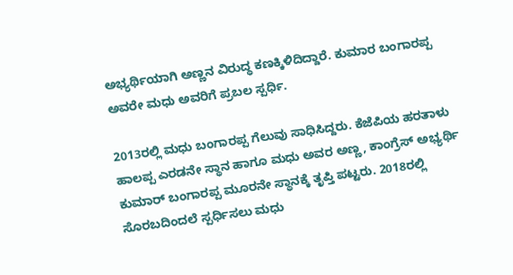ಅಭ್ಯರ್ಥಿಯಾಗಿ ಅಣ್ಣನ ವಿರುದ್ಧ ಕಣಕ್ಕಿಳಿದಿದ್ದಾರೆ. ಕುಮಾರ ಬಂಗಾರಪ್ಪ ಅವರೇ ಮಧು ಅವರಿಗೆ ಪ್ರಬಲ ಸ್ಪರ್ಧಿ.

2013ರಲ್ಲಿ ಮಧು ಬಂಗಾರಪ್ಪ ಗೆಲುವು ಸಾಧಿಸಿದ್ದರು. ಕೆಜೆಪಿಯ ಹರತಾಳು ಹಾಲಪ್ಪ ಎರಡನೇ ಸ್ಥಾನ ಹಾಗೂ ಮಧು ಅವರ ಅಣ್ಣ, ಕಾಂಗ್ರೆಸ್ ಅಭ್ಯರ್ಥಿ ಕುಮಾರ್ ಬಂಗಾರಪ್ಪ ಮೂರನೇ ಸ್ಥಾನಕ್ಕೆ ತೃಪ್ತಿ ಪಟ್ಟರು. 2018ರಲ್ಲಿ ಸೊರಬದಿಂದಲೆ ಸ್ಪರ್ಧಿಸಲು ಮಧು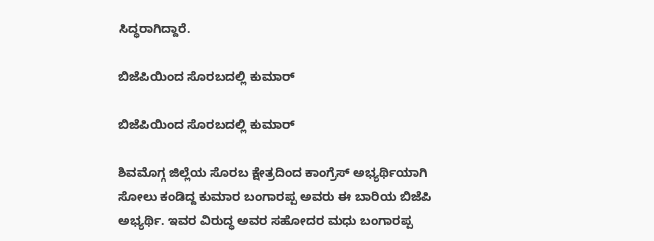ಸಿದ್ಧರಾಗಿದ್ದಾರೆ.

ಬಿಜೆಪಿಯಿಂದ ಸೊರಬದಲ್ಲಿ ಕುಮಾರ್

ಬಿಜೆಪಿಯಿಂದ ಸೊರಬದಲ್ಲಿ ಕುಮಾರ್

ಶಿವಮೊಗ್ಗ ಜಿಲ್ಲೆಯ ಸೊರಬ ಕ್ಷೇತ್ರದಿಂದ ಕಾಂಗ್ರೆಸ್ ಅಭ್ಯರ್ಥಿಯಾಗಿ ಸೋಲು ಕಂಡಿದ್ದ ಕುಮಾರ ಬಂಗಾರಪ್ಪ ಅವರು ಈ ಬಾರಿಯ ಬಿಜೆಪಿ ಅಭ್ಯರ್ಥಿ. ಇವರ ವಿರುದ್ಧ ಅವರ ಸಹೋದರ ಮಧು ಬಂಗಾರಪ್ಪ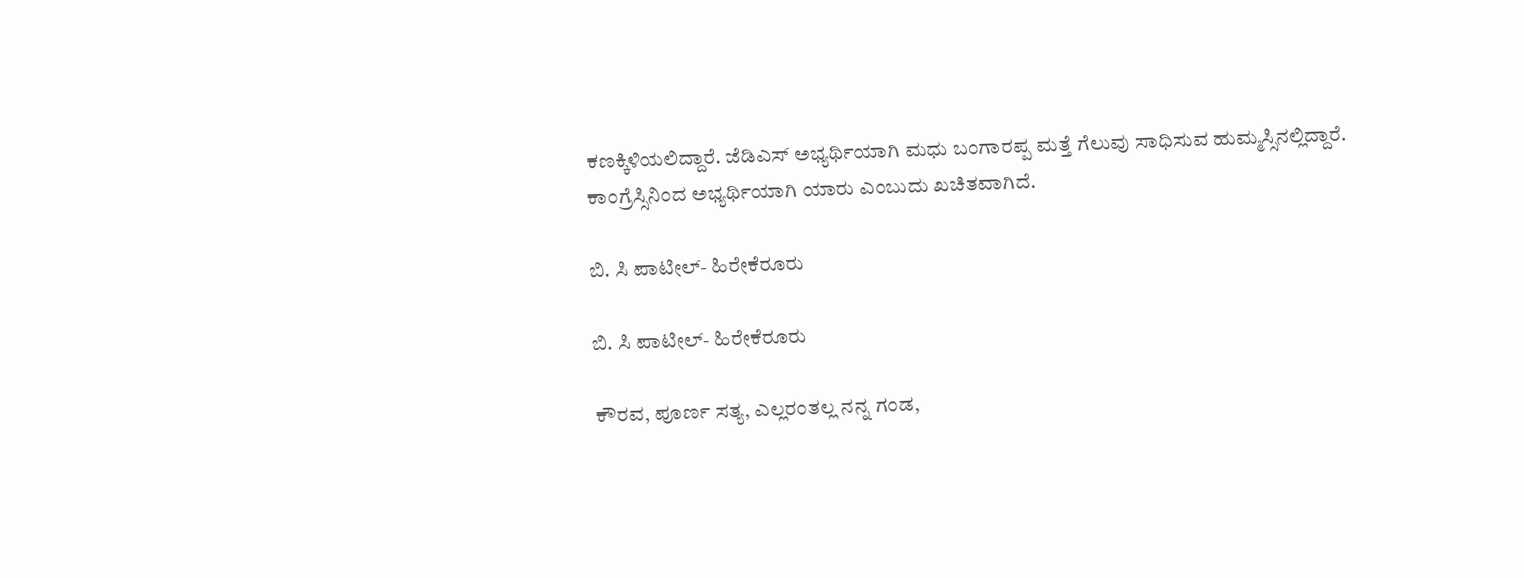ಕಣಕ್ಕಿಳಿಯಲಿದ್ದಾರೆ. ಜೆಡಿಎಸ್ ಅಭ್ಯರ್ಥಿಯಾಗಿ ಮಧು ಬಂಗಾರಪ್ಪ ಮತ್ತೆ ಗೆಲುವು ಸಾಧಿಸುವ ಹುಮ್ಮಸ್ಸಿನಲ್ಲಿದ್ದಾರೆ. ಕಾಂಗ್ರೆಸ್ಸಿನಿಂದ ಅಭ್ಯರ್ಥಿಯಾಗಿ ಯಾರು ಎಂಬುದು ಖಚಿತವಾಗಿದೆ.

ಬಿ. ಸಿ ಪಾಟೀಲ್- ಹಿರೇಕೆರೂರು

ಬಿ. ಸಿ ಪಾಟೀಲ್- ಹಿರೇಕೆರೂರು

ಕೌರವ, ಪೂರ್ಣ ಸತ್ಯ, ಎಲ್ಲರಂತಲ್ಲ ನನ್ನ ಗಂಡ,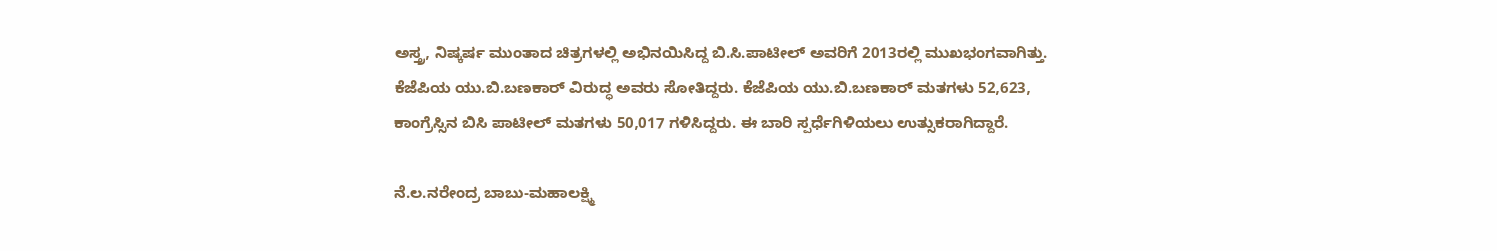ಅಸ್ತ್ರ, ನಿಷ್ಕರ್ಷ ಮುಂತಾದ ಚಿತ್ರಗಳಲ್ಲಿ ಅಭಿನಯಿಸಿದ್ದ ಬಿ.ಸಿ.ಪಾಟೀಲ್ ಅವರಿಗೆ 2013ರಲ್ಲಿ ಮುಖಭಂಗವಾಗಿತ್ತು. ಕೆಜೆಪಿಯ ಯು.ಬಿ.ಬಣಕಾರ್ ವಿರುದ್ಧ ಅವರು ಸೋತಿದ್ದರು. ಕೆಜೆಪಿಯ ಯು.ಬಿ.ಬಣಕಾರ್ ಮತಗಳು 52,623, ಕಾಂಗ್ರೆಸ್ಸಿನ ಬಿಸಿ ಪಾಟೀಲ್ ಮತಗಳು 50,017 ಗಳಿಸಿದ್ದರು. ಈ ಬಾರಿ ಸ್ಪರ್ಧೆಗಿಳಿಯಲು ಉತ್ಸುಕರಾಗಿದ್ದಾರೆ.

ನೆ.ಲ.ನರೇಂದ್ರ ಬಾಬು-ಮಹಾಲಕ್ಷ್ಮಿ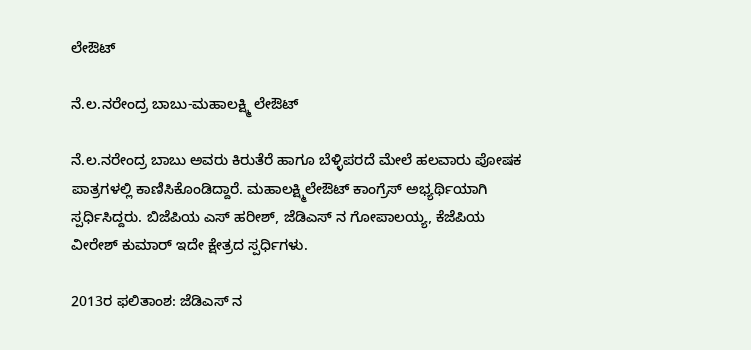ಲೇಔಟ್

ನೆ.ಲ.ನರೇಂದ್ರ ಬಾಬು-ಮಹಾಲಕ್ಷ್ಮಿ ಲೇಔಟ್

ನೆ.ಲ.ನರೇಂದ್ರ ಬಾಬು ಅವರು ಕಿರುತೆರೆ ಹಾಗೂ ಬೆಳ್ಳಿಪರದೆ ಮೇಲೆ ಹಲವಾರು ಪೋಷಕ ಪಾತ್ರಗಳಲ್ಲಿ ಕಾಣಿಸಿಕೊಂಡಿದ್ದಾರೆ. ಮಹಾಲಕ್ಷ್ಮಿಲೇಔಟ್ ಕಾಂಗ್ರೆಸ್ ಅಭ್ಯರ್ಥಿಯಾಗಿ ಸ್ಪರ್ಧಿಸಿದ್ದರು. ಬಿಜೆಪಿಯ ಎಸ್ ಹರೀಶ್, ಜೆಡಿಎಸ್ ನ ಗೋಪಾಲಯ್ಯ, ಕೆಜೆಪಿಯ ವೀರೇಶ್ ಕುಮಾರ್ ಇದೇ ಕ್ಷೇತ್ರದ ಸ್ಪರ್ಧಿಗಳು.

2013ರ ಫಲಿತಾಂಶ: ಜೆಡಿಎಸ್ ನ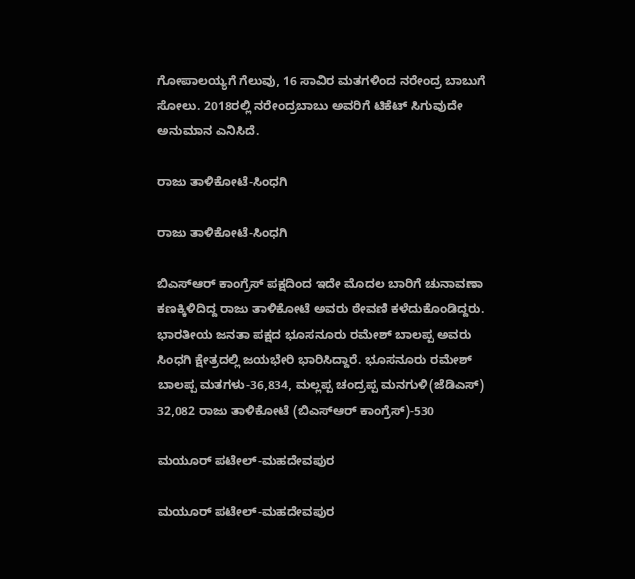ಗೋಪಾಲಯ್ಯಗೆ ಗೆಲುವು, 16 ಸಾವಿರ ಮತಗಳಿಂದ ನರೇಂದ್ರ ಬಾಬುಗೆ ಸೋಲು. 2018ರಲ್ಲಿ ನರೇಂದ್ರಬಾಬು ಅವರಿಗೆ ಟಿಕೆಟ್ ಸಿಗುವುದೇ ಅನುಮಾನ ಎನಿಸಿದೆ.

ರಾಜು ತಾಳಿಕೋಟೆ-ಸಿಂಧಗಿ

ರಾಜು ತಾಳಿಕೋಟೆ-ಸಿಂಧಗಿ

ಬಿಎಸ್ಆರ್ ಕಾಂಗ್ರೆಸ್ ಪಕ್ಷದಿಂದ ಇದೇ ಮೊದಲ ಬಾರಿಗೆ ಚುನಾವಣಾ ಕಣಕ್ಕಿಳಿದಿದ್ದ ರಾಜು ತಾಳಿಕೋಟೆ ಅವರು ಠೇವಣಿ ಕಳೆದುಕೊಂಡಿದ್ದರು. ಭಾರತೀಯ ಜನತಾ ಪಕ್ಷದ ಭೂಸನೂರು ರಮೇಶ್ ಬಾಲಪ್ಪ ಅವರು ಸಿಂಧಗಿ ಕ್ಷೇತ್ರದಲ್ಲಿ ಜಯಭೇರಿ ಭಾರಿಸಿದ್ದಾರೆ. ಭೂಸನೂರು ರಮೇಶ್ ಬಾಲಪ್ಪ ಮತಗಳು-36,834, ಮಲ್ಲಪ್ಪ ಚಂದ್ರಪ್ಪ ಮನಗುಳಿ(ಜೆಡಿಎಸ್) 32,082 ರಾಜು ತಾಳಿಕೋಟೆ (ಬಿಎಸ್ಆರ್ ಕಾಂಗ್ರೆಸ್)-530

ಮಯೂರ್ ಪಟೇಲ್-ಮಹದೇವಪುರ

ಮಯೂರ್ ಪಟೇಲ್-ಮಹದೇವಪುರ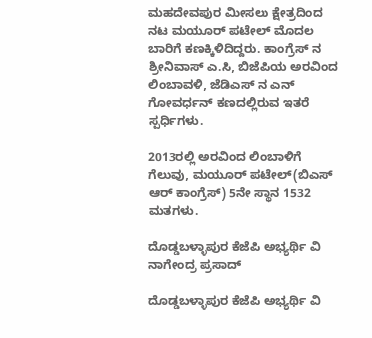ಮಹದೇವಪುರ ಮೀಸಲು ಕ್ಷೇತ್ರದಿಂದ ನಟ ಮಯೂರ್ ಪಟೇಲ್ ಮೊದಲ ಬಾರಿಗೆ ಕಣಕ್ಕಿಳಿದಿದ್ದರು. ಕಾಂಗ್ರೆಸ್ ನ ಶ್ರೀನಿವಾಸ್ ಎ.ಸಿ, ಬಿಜೆಪಿಯ ಅರವಿಂದ ಲಿಂಬಾವಳಿ, ಜೆಡಿಎಸ್ ನ ಎನ್ ಗೋವರ್ಧನ್ ಕಣದಲ್ಲಿರುವ ಇತರೆ ಸ್ಪರ್ಧಿಗಳು.

2013ರಲ್ಲಿ ಅರವಿಂದ ಲಿಂಬಾಳಿಗೆ ಗೆಲುವು, ಮಯೂರ್ ಪಟೇಲ್(ಬಿಎಸ್ ಆರ್ ಕಾಂಗ್ರೆಸ್) 5ನೇ ಸ್ಥಾನ 1532 ಮತಗಳು.

ದೊಡ್ಡಬಳ್ಳಾಪುರ ಕೆಜೆಪಿ ಅಭ್ಯರ್ಥಿ ವಿ ನಾಗೇಂದ್ರ ಪ್ರಸಾದ್

ದೊಡ್ಡಬಳ್ಳಾಪುರ ಕೆಜೆಪಿ ಅಭ್ಯರ್ಥಿ ವಿ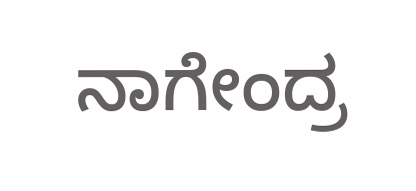ನಾಗೇಂದ್ರ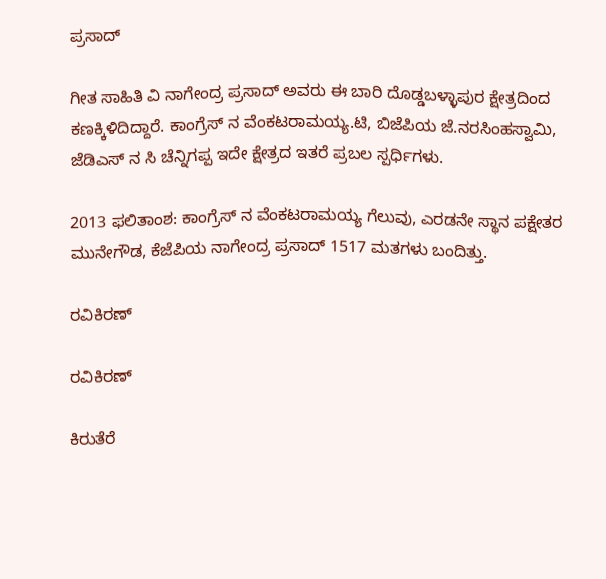ಪ್ರಸಾದ್

ಗೀತ ಸಾಹಿತಿ ವಿ ನಾಗೇಂದ್ರ ಪ್ರಸಾದ್ ಅವರು ಈ ಬಾರಿ ದೊಡ್ಡಬಳ್ಳಾಪುರ ಕ್ಷೇತ್ರದಿಂದ ಕಣಕ್ಕಿಳಿದಿದ್ದಾರೆ. ಕಾಂಗ್ರೆಸ್ ನ ವೆಂಕಟರಾಮಯ್ಯ.ಟಿ, ಬಿಜೆಪಿಯ ಜೆ.ನರಸಿಂಹಸ್ವಾಮಿ, ಜೆಡಿಎಸ್ ನ ಸಿ ಚೆನ್ನಿಗಪ್ಪ ಇದೇ ಕ್ಷೇತ್ರದ ಇತರೆ ಪ್ರಬಲ ಸ್ಪರ್ಧಿಗಳು.

2013 ಫಲಿತಾಂಶ: ಕಾಂಗ್ರೆಸ್ ನ ವೆಂಕಟರಾಮಯ್ಯ ಗೆಲುವು, ಎರಡನೇ ಸ್ಥಾನ ಪಕ್ಷೇತರ ಮುನೇಗೌಡ, ಕೆಜೆಪಿಯ ನಾಗೇಂದ್ರ ಪ್ರಸಾದ್ 1517 ಮತಗಳು ಬಂದಿತ್ತು.

ರವಿಕಿರಣ್

ರವಿಕಿರಣ್

ಕಿರುತೆರೆ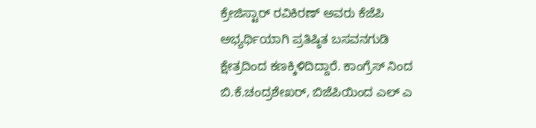ಕ್ರೇಜಿಸ್ಟಾರ್ ರವಿಕಿರಣ್ ಅವರು ಕೆಜೆಪಿ ಅಭ್ಯರ್ಥಿಯಾಗಿ ಪ್ರತಿಷ್ಠಿತ ಬಸವನಗುಡಿ ಕ್ಷೇತ್ರದಿಂದ ಕಣಕ್ಕಿಳಿದಿದ್ದಾರೆ. ಕಾಂಗ್ರೆಸ್ ನಿಂದ ಬಿ.ಕೆ.ಚಂದ್ರಶೇಖರ್, ಬಿಜೆಪಿಯಿಂದ ಎಲ್ ಎ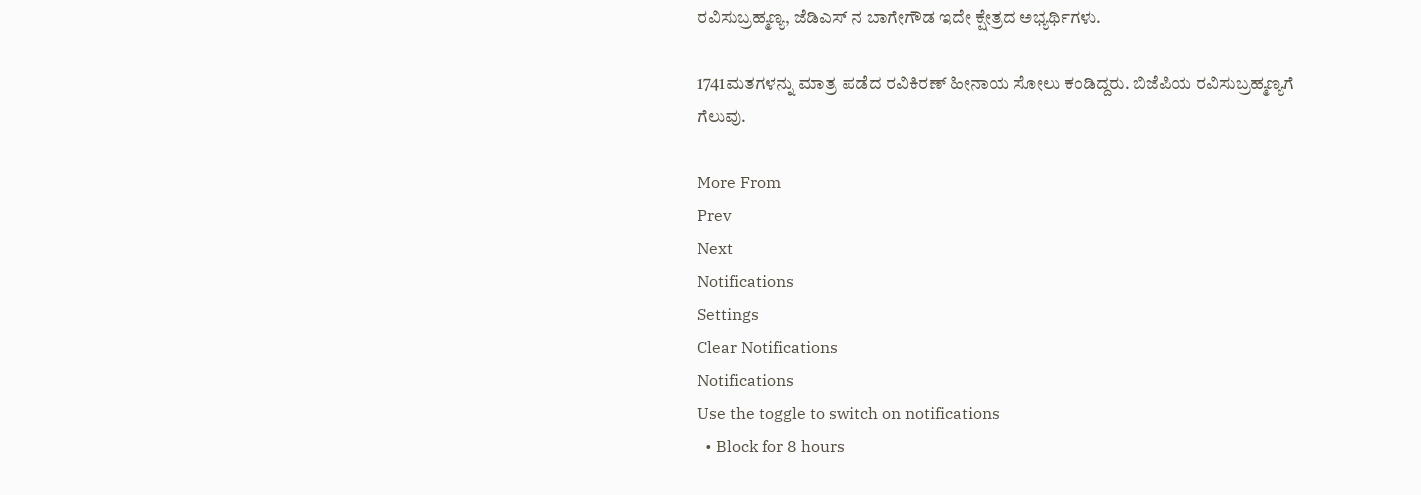ರವಿಸುಬ್ರಹ್ಮಣ್ಯ, ಜೆಡಿಎಸ್ ನ ಬಾಗೇಗೌಡ ಇದೇ ಕ್ಷೇತ್ರದ ಅಭ್ಯರ್ಥಿಗಳು.

1741ಮತಗಳನ್ನು ಮಾತ್ರ ಪಡೆದ ರವಿಕಿರಣ್ ಹೀನಾಯ ಸೋಲು ಕಂಡಿದ್ದರು. ಬಿಜೆಪಿಯ ರವಿಸುಬ್ರಹ್ಮಣ್ಯಗೆ ಗೆಲುವು.

More From
Prev
Next
Notifications
Settings
Clear Notifications
Notifications
Use the toggle to switch on notifications
  • Block for 8 hours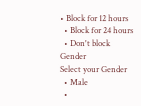• Block for 12 hours
  • Block for 24 hours
  • Don't block
Gender
Select your Gender
  • Male
  •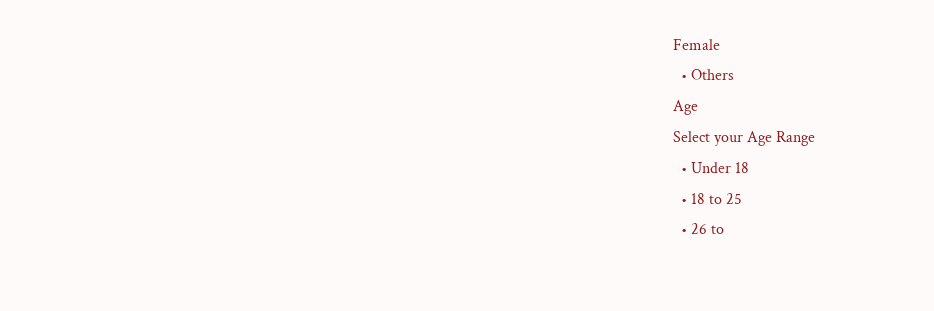Female
  • Others
Age
Select your Age Range
  • Under 18
  • 18 to 25
  • 26 to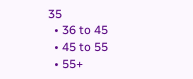35
  • 36 to 45
  • 45 to 55
  • 55+